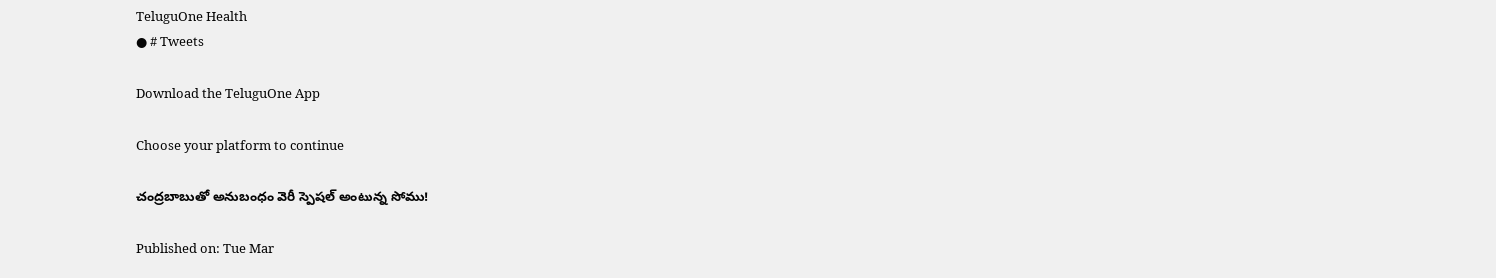TeluguOne Health
● # Tweets

Download the TeluguOne App

Choose your platform to continue

చంద్రబాబుతో అనుబంధం వెరీ స్పెషల్ అంటున్న సోము!

Published on: Tue Mar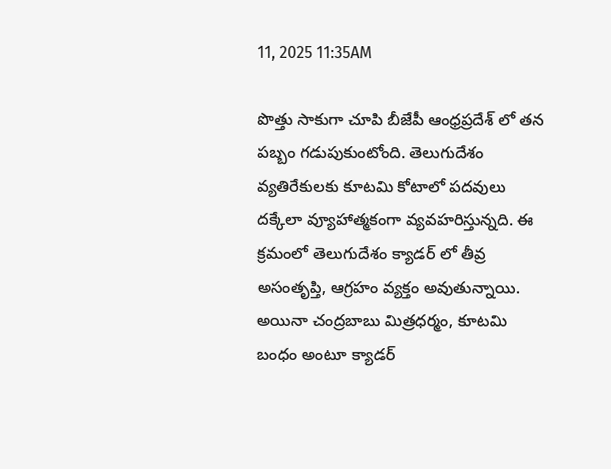11, 2025 11:35AM

పొత్తు సాకుగా చూపి బీజేపీ ఆంధ్రప్రదేశ్ లో తన పబ్బం గడుపుకుంటోంది. తెలుగుదేశం వ్యతిరేకులకు కూటమి కోటాలో పదవులు దక్కేలా వ్యూహాత్మకంగా వ్యవహరిస్తున్నది. ఈ క్రమంలో తెలుగుదేశం క్యాడర్ లో తీవ్ర అసంతృప్తి, ఆగ్రహం వ్యక్తం అవుతున్నాయి. అయినా చంద్రబాబు మిత్రధర్మం, కూటమి బంధం అంటూ క్యాడర్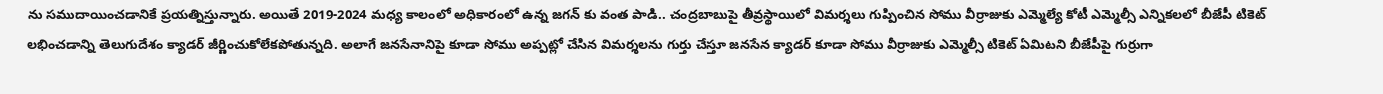ను సముదాయించడానికే ప్రయత్నిస్తున్నారు. అయితే 2019-2024 మధ్య కాలంలో అధికారంలో ఉన్న జగన్ కు వంత పాడి.. చంద్రబాబుపై తీవ్రస్థాయిలో విమర్శలు గుప్పించిన సోము వీర్రాజుకు ఎమ్మెల్యే కోటీ ఎమ్మెల్సీ ఎన్నికలలో బీజేపీ టికెట్ లభించడాన్ని తెలుగుదేశం క్యాడర్ జీర్ణించుకోలేకపోతున్నది. అలాగే జనసేనానిపై కూడా సోము అప్పట్లో చేసిన విమర్శలను గుర్తు చేస్తూ జనసేన క్యాడర్ కూడా సోము వీర్రాజుకు ఎమ్మెల్సీ టికెట్ ఏమిటని బీజేపీపై గుర్రుగా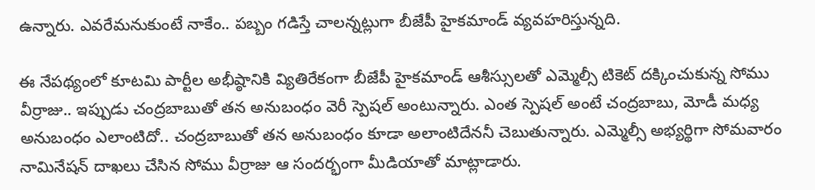ఉన్నారు. ఎవరేమనుకుంటే నాకేం.. పబ్బం గడిస్తే చాలన్నట్లుగా బీజేపీ హైకమాండ్ వ్యవహరిస్తున్నది.

ఈ నేపథ్యంలో కూటమి పార్టీల అభీష్ఠానికి వ్యితిరేకంగా బీజేపీ హైకమాండ్ ఆశీస్సులతో ఎమ్మెల్సీ టికెట్ దక్కించుకున్న సోము వీర్రాజు.. ఇప్పుడు చంద్రబాబుతో తన అనుబంధం వెరీ స్పెషల్ అంటున్నారు. ఎంత స్పెషల్ అంటే చంద్రబాబు, మోడీ మధ్య అనుబంధం ఎలాంటిదో.. చంద్రబాబుతో తన అనుబంధం కూడా అలాంటిదేననీ చెబుతున్నారు. ఎమ్మెల్సీ అభ్యర్థిగా సోమవారం నామినేషన్ దాఖలు చేసిన సోము వీర్రాజు ఆ సందర్భంగా మీడియాతో మాట్లాడారు.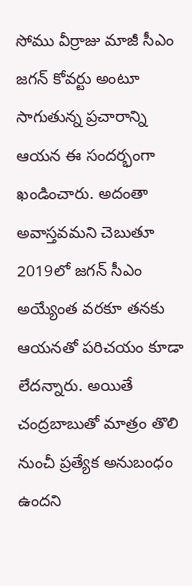సోము వీర్రాజు మాజీ సీఎం జగన్ కోవర్టు అంటూ సాగుతున్న ప్రచారాన్ని ఆయన ఈ సందర్భంగా ఖండించారు. అదంతా అవాస్తవమని చెబుతూ 2019లో జగన్ సీఎం అయ్యేంత వరకూ తనకు ఆయనతో పరిచయం కూడా లేదన్నారు. అయితే చంద్రబాబుతో మాత్రం తొలి నుంచీ ప్రత్యేక అనుబంధం ఉందని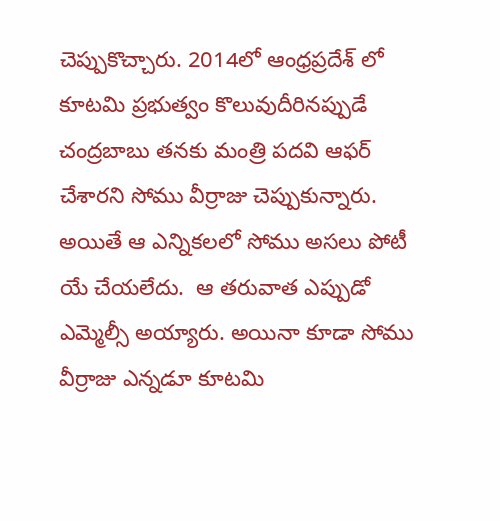చెప్పుకొచ్చారు. 2014లో ఆంధ్రప్రదేశ్ లో కూటమి ప్రభుత్వం కొలువుదీరినప్పుడే చంద్రబాబు తనకు మంత్రి పదవి ఆఫర్ చేశారని సోము వీర్రాజు చెప్పుకున్నారు. అయితే ఆ ఎన్నికలలో సోము అసలు పోటీ యే చేయలేదు.  ఆ తరువాత ఎప్పుడో ఎమ్మెల్సీ అయ్యారు. అయినా కూడా సోము వీర్రాజు ఎన్నడూ కూటమి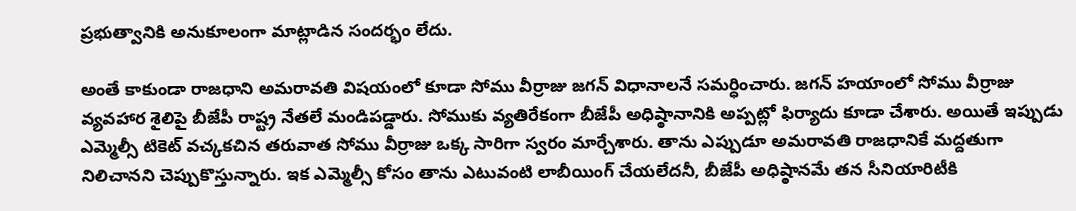ప్రభుత్వానికి అనుకూలంగా మాట్లాడిన సందర్భం లేదు.

అంతే కాకుండా రాజధాని అమరావతి విషయంలో కూడా సోము వీర్రాజు జగన్ విధానాలనే సమర్ధించారు. జగన్ హయాంలో సోము వీర్రాజు వ్యవహార శైలిపై బీజేపీ రాష్ట్ర నేతలే మండిపడ్డారు. సోముకు వ్యతిరేకంగా బీజేపీ అధిష్ఠానానికి అప్పట్లో ఫిర్యాదు కూడా చేశారు. అయితే ఇప్పుడు ఎమ్మెల్సీ టికెట్ వచ్కకచిన తరువాత సోము వీర్రాజు ఒక్క సారిగా స్వరం మార్చేశారు. తాను ఎప్పుడూ అమరావతి రాజధానికే మద్దతుగా నిలిచానని చెప్పుకొస్తున్నారు. ఇక ఎమ్మెల్సీ కోసం తాను ఎటువంటి లాబీయింగ్ చేయలేదనీ, బీజేపీ అధిష్ఠానమే తన సీనియారిటీకి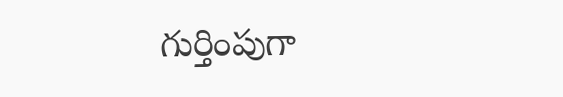గుర్తింపుగా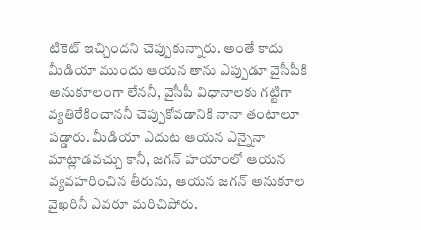టికెట్ ఇచ్చిందని చెప్పుకున్నారు. అంతే కాదు మీడియా ముందు ఆయన తాను ఎప్పుడూ వైసీపీకి అనుకూలంగా లేననీ, వైసీపీ విధానాలకు గట్టిగా వ్యతిరేకించాననీ చెప్పుకోవడానికి నానా తంటాలూ పడ్డారు. మీడియా ఎదుట ఆయన ఎన్నైనా మాట్లాడవచ్చు కానీ, జగన్ హయాంలో ఆయన వ్యవహరించిన తీరును, ఆయన జగన్ అనుకూల వైఖరినీ ఎవరూ మరిచిపోరు.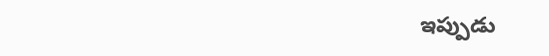ఇప్పుడు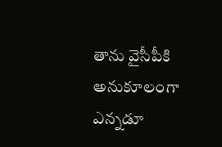తాను వైసీపీకి అనుకూలంగా ఎన్నడూ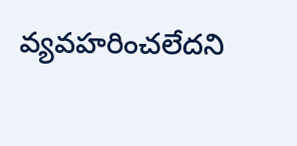వ్యవహరించలేదని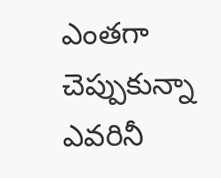ఎంతగా చెప్పుకున్నా ఎవరినీ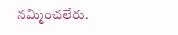నమ్మించలేరు.